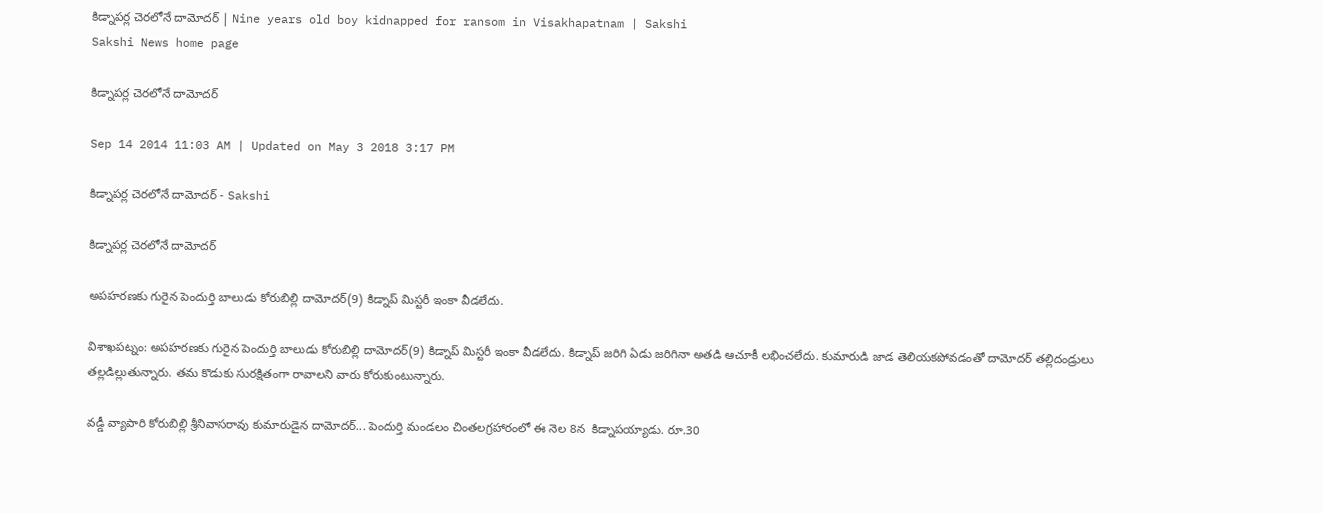కిడ్నాపర్ల చెరలోనే దామోదర్ | Nine years old boy kidnapped for ransom in Visakhapatnam | Sakshi
Sakshi News home page

కిడ్నాపర్ల చెరలోనే దామోదర్

Sep 14 2014 11:03 AM | Updated on May 3 2018 3:17 PM

కిడ్నాపర్ల చెరలోనే దామోదర్ - Sakshi

కిడ్నాపర్ల చెరలోనే దామోదర్

అపహరణకు గురైన పెందుర్తి బాలుడు కోరుబిల్లి దామోదర్(9) కిడ్నాప్ మిస్టరీ ఇంకా వీడలేదు.

విశాఖపట్నం: అపహరణకు గురైన పెందుర్తి బాలుడు కోరుబిల్లి దామోదర్(9) కిడ్నాప్ మిస్టరీ ఇంకా వీడలేదు. కిడ్నాప్ జరిగి ఏడు జరిగినా అతడి ఆచూకీ లభించలేదు. కుమారుడి జాడ తెలియకపోవడంతో దామోదర్ తల్లిదండ్రులు తల్లడిల్లుతున్నారు. తమ కొడుకు సురక్షితంగా రావాలని వారు కోరుకుంటున్నారు.

వడ్డీ వ్యాపారి కోరుబిల్లి శ్రీనివాసరావు కుమారుడైన దామోదర్... పెందుర్తి మండలం చింతలగ్రహారంలో ఈ నెల 8న  కిడ్నాపయ్యాడు. రూ.30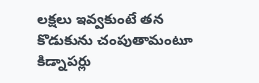లక్షలు ఇవ్వకుంటే తన కొడుకును చంపుతామంటూ కిడ్నాపర్లు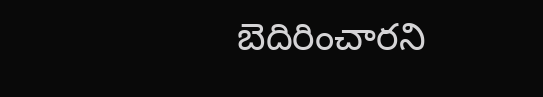బెదిరించారని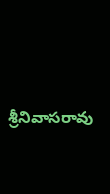శ్రీనివాసరావు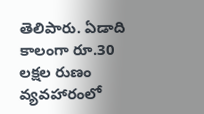తెలిపారు. ఏడాది కాలంగా రూ.30 లక్షల రుణం వ్యవహారంలో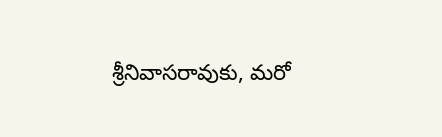శ్రీనివాసరావుకు, మరో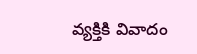వ్యక్తికి వివాదం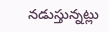నడుస్తున్నట్లు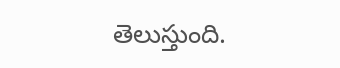తెలుస్తుంది.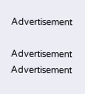Advertisement

Advertisement
Advertisement